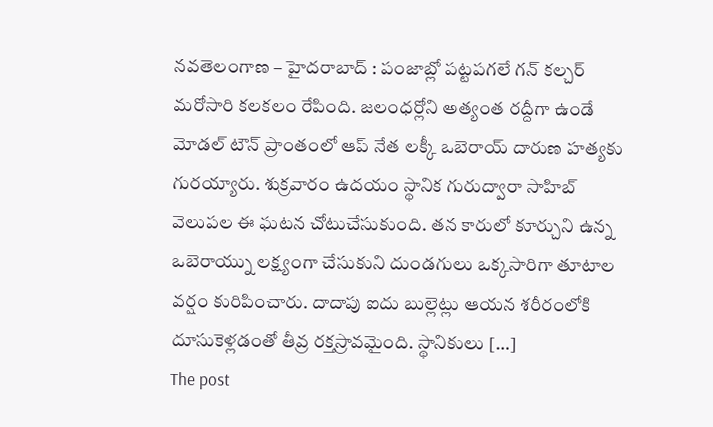నవతెలంగాణ – హైదరాబాద్ : పంజాబ్లో పట్టపగలే గన్ కల్చర్ మరోసారి కలకలం రేపింది. జలంధర్లోని అత్యంత రద్దీగా ఉండే మోడల్ టౌన్ ప్రాంతంలో ఆప్ నేత లక్కీ ఒబెరాయ్ దారుణ హత్యకు గురయ్యారు. శుక్రవారం ఉదయం స్థానిక గురుద్వారా సాహిబ్ వెలుపల ఈ ఘటన చోటుచేసుకుంది. తన కారులో కూర్చుని ఉన్న ఒబెరాయ్ను లక్ష్యంగా చేసుకుని దుండగులు ఒక్కసారిగా తూటాల వర్షం కురిపించారు. దాదాపు ఐదు బుల్లెట్లు ఆయన శరీరంలోకి దూసుకెళ్లడంతో తీవ్ర రక్తస్రావమైంది. స్థానికులు […]
The post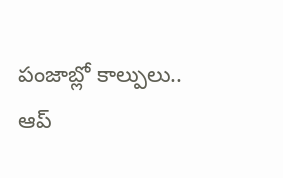పంజాబ్లో కాల్పులు.. ఆప్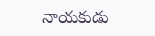నాయకుడు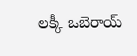లక్కీ ఒబెరాయ్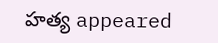హత్య appeared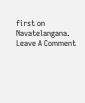first on Navatelangana.
Leave A Comment